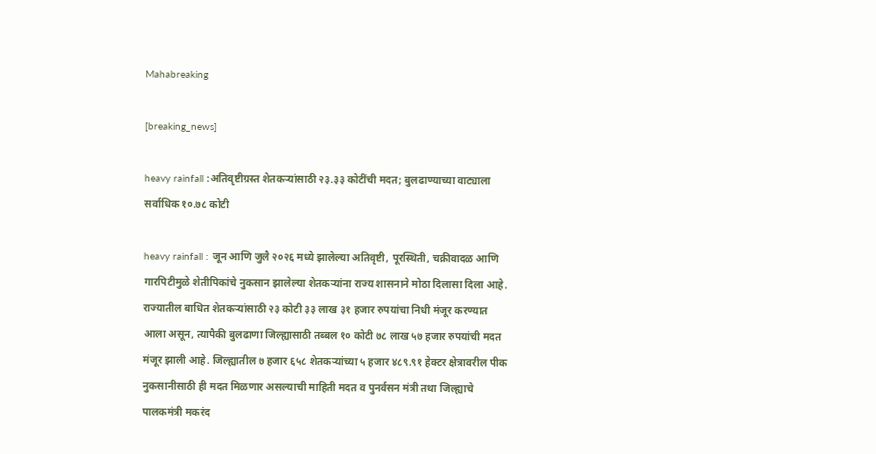Mahabreaking

[breaking_news]

heavy rainfall :अतिवृष्टीग्रस्त शेतकऱ्यांसाठी २३.३३ कोटींची मदत; बुलढाण्याच्या वाट्याला सर्वाधिक १०.७८ कोटी

heavy rainfall : जून आणि जुलै २०२६ मध्ये झालेल्या अतिवृष्टी, पूरस्थिती, चक्रीवादळ आणि गारपिटीमुळे शेतीपिकांचे नुकसान झालेल्या शेतकऱ्यांना राज्य शासनाने मोठा दिलासा दिला आहे. राज्यातील बाधित शेतकऱ्यांसाठी २३ कोटी ३३ लाख ३१ हजार रुपयांचा निधी मंजूर करण्यात आला असून, त्यापैकी बुलढाणा जिल्ह्यासाठी तब्बल १० कोटी ७८ लाख ५७ हजार रुपयांची मदत मंजूर झाली आहे. जिल्ह्यातील ७ हजार ६५८ शेतकऱ्यांच्या ५ हजार ४८९.९१ हेक्टर क्षेत्रावरील पीक नुकसानीसाठी ही मदत मिळणार असल्याची माहिती मदत व पुनर्वसन मंत्री तथा जिल्ह्याचे पालकमंत्री मकरंद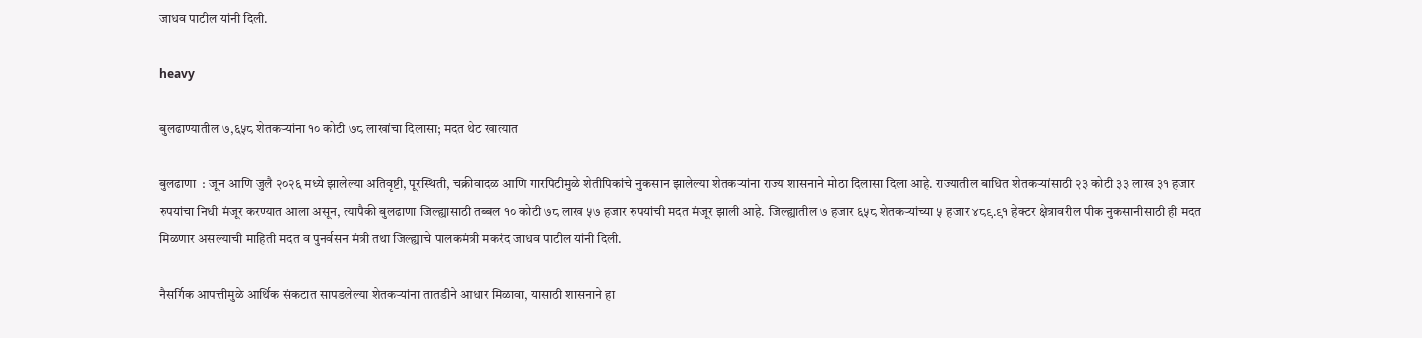जाधव पाटील यांनी दिली.

heavy

बुलढाण्यातील ७,६५८ शेतकऱ्यांना १० कोटी ७८ लाखांचा दिलासा; मदत थेट खात्यात

बुलढाणा  : जून आणि जुलै २०२६ मध्ये झालेल्या अतिवृष्टी, पूरस्थिती, चक्रीवादळ आणि गारपिटीमुळे शेतीपिकांचे नुकसान झालेल्या शेतकऱ्यांना राज्य शासनाने मोठा दिलासा दिला आहे. राज्यातील बाधित शेतकऱ्यांसाठी २३ कोटी ३३ लाख ३१ हजार रुपयांचा निधी मंजूर करण्यात आला असून, त्यापैकी बुलढाणा जिल्ह्यासाठी तब्बल १० कोटी ७८ लाख ५७ हजार रुपयांची मदत मंजूर झाली आहे. जिल्ह्यातील ७ हजार ६५८ शेतकऱ्यांच्या ५ हजार ४८९.९१ हेक्टर क्षेत्रावरील पीक नुकसानीसाठी ही मदत मिळणार असल्याची माहिती मदत व पुनर्वसन मंत्री तथा जिल्ह्याचे पालकमंत्री मकरंद जाधव पाटील यांनी दिली.

नैसर्गिक आपत्तीमुळे आर्थिक संकटात सापडलेल्या शेतकऱ्यांना तातडीने आधार मिळावा, यासाठी शासनाने हा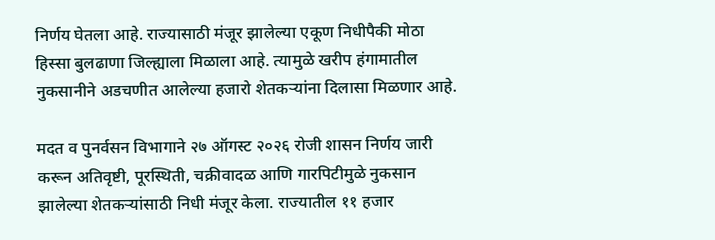निर्णय घेतला आहे. राज्यासाठी मंजूर झालेल्या एकूण निधीपैकी मोठा हिस्सा बुलढाणा जिल्ह्याला मिळाला आहे. त्यामुळे खरीप हंगामातील नुकसानीने अडचणीत आलेल्या हजारो शेतकऱ्यांना दिलासा मिळणार आहे.

मदत व पुनर्वसन विभागाने २७ ऑगस्ट २०२६ रोजी शासन निर्णय जारी करून अतिवृष्टी, पूरस्थिती, चक्रीवादळ आणि गारपिटीमुळे नुकसान झालेल्या शेतकऱ्यांसाठी निधी मंजूर केला. राज्यातील ११ हजार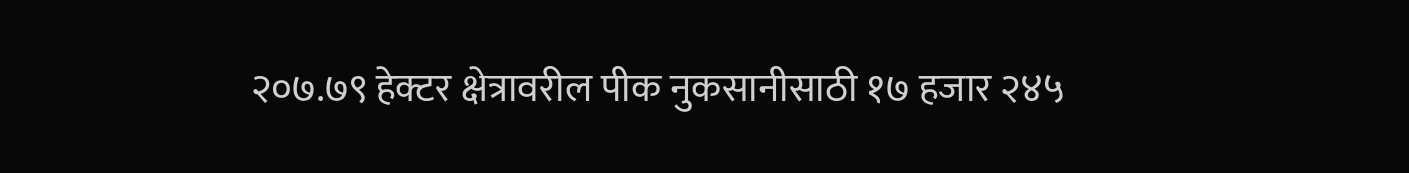२०७.७९ हेक्टर क्षेत्रावरील पीक नुकसानीसाठी १७ हजार २४५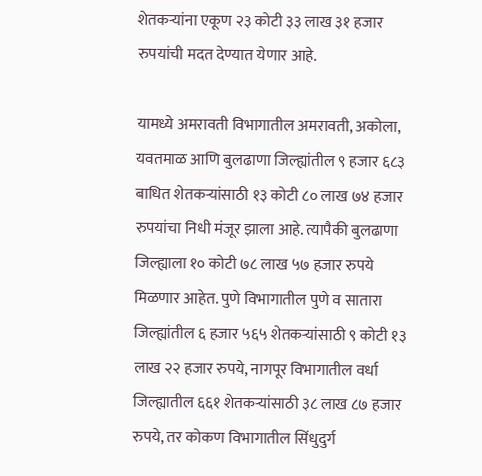शेतकऱ्यांना एकूण २३ कोटी ३३ लाख ३१ हजार रुपयांची मदत देण्यात येणार आहे.

यामध्ये अमरावती विभागातील अमरावती, अकोला, यवतमाळ आणि बुलढाणा जिल्ह्यांतील ९ हजार ६८३ बाधित शेतकऱ्यांसाठी १३ कोटी ८० लाख ७४ हजार रुपयांचा निधी मंजूर झाला आहे. त्यापैकी बुलढाणा जिल्ह्याला १० कोटी ७८ लाख ५७ हजार रुपये मिळणार आहेत. पुणे विभागातील पुणे व सातारा जिल्ह्यांतील ६ हजार ५६५ शेतकऱ्यांसाठी ९ कोटी १३ लाख २२ हजार रुपये, नागपूर विभागातील वर्धा जिल्ह्यातील ६६१ शेतकऱ्यांसाठी ३८ लाख ८७ हजार रुपये, तर कोकण विभागातील सिंधुदुर्ग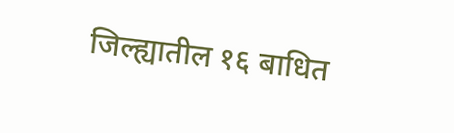जिल्ह्यातील १६ बाधित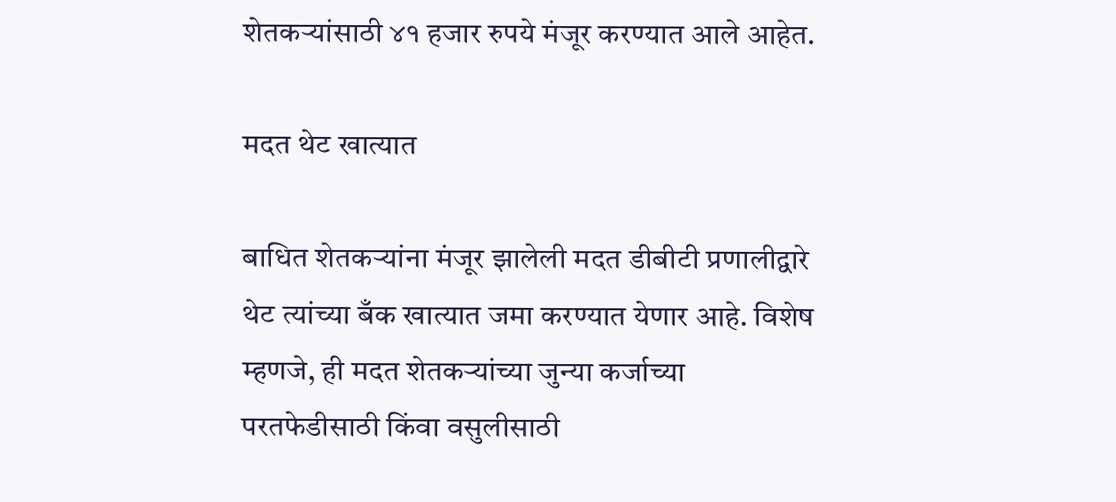शेतकऱ्यांसाठी ४१ हजार रुपये मंजूर करण्यात आले आहेत.

मदत थेट खात्यात

बाधित शेतकऱ्यांना मंजूर झालेली मदत डीबीटी प्रणालीद्वारे थेट त्यांच्या बँक खात्यात जमा करण्यात येणार आहे. विशेष म्हणजे, ही मदत शेतकऱ्यांच्या जुन्या कर्जाच्या परतफेडीसाठी किंवा वसुलीसाठी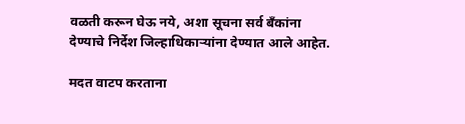वळती करून घेऊ नये, अशा सूचना सर्व बँकांना देण्याचे निर्देश जिल्हाधिकाऱ्यांना देण्यात आले आहेत.

मदत वाटप करताना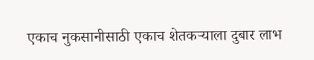एकाच नुकसानीसाठी एकाच शेतकऱ्याला दुबार लाभ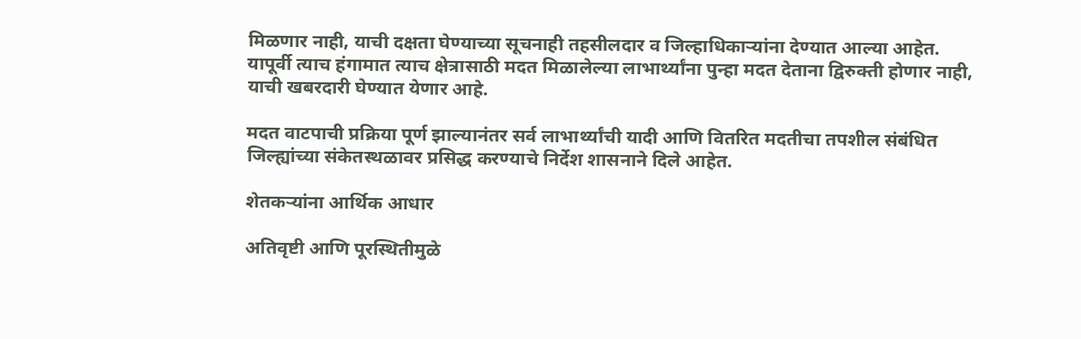मिळणार नाही, याची दक्षता घेण्याच्या सूचनाही तहसीलदार व जिल्हाधिकाऱ्यांना देण्यात आल्या आहेत. यापूर्वी त्याच हंगामात त्याच क्षेत्रासाठी मदत मिळालेल्या लाभार्थ्यांना पुन्हा मदत देताना द्विरुक्ती होणार नाही, याची खबरदारी घेण्यात येणार आहे.

मदत वाटपाची प्रक्रिया पूर्ण झाल्यानंतर सर्व लाभार्थ्यांची यादी आणि वितरित मदतीचा तपशील संबंधित जिल्ह्यांच्या संकेतस्थळावर प्रसिद्ध करण्याचे निर्देश शासनाने दिले आहेत.

शेतकऱ्यांना आर्थिक आधार

अतिवृष्टी आणि पूरस्थितीमुळे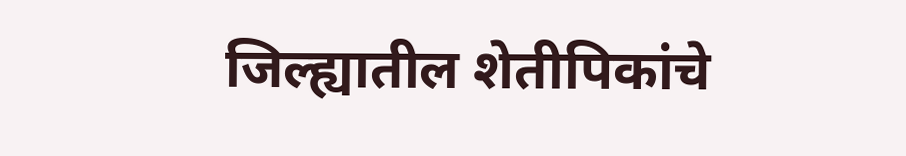जिल्ह्यातील शेतीपिकांचे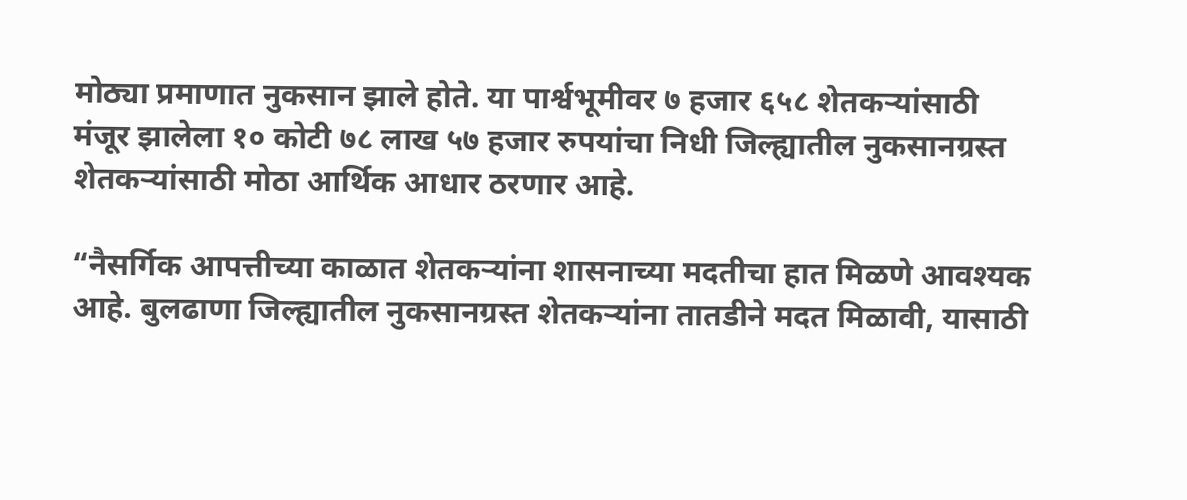मोठ्या प्रमाणात नुकसान झाले होते. या पार्श्वभूमीवर ७ हजार ६५८ शेतकऱ्यांसाठी मंजूर झालेला १० कोटी ७८ लाख ५७ हजार रुपयांचा निधी जिल्ह्यातील नुकसानग्रस्त शेतकऱ्यांसाठी मोठा आर्थिक आधार ठरणार आहे.

“नैसर्गिक आपत्तीच्या काळात शेतकऱ्यांना शासनाच्या मदतीचा हात मिळणे आवश्यक आहे. बुलढाणा जिल्ह्यातील नुकसानग्रस्त शेतकऱ्यांना तातडीने मदत मिळावी, यासाठी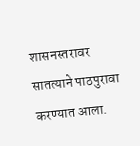शासनस्तरावर सातत्याने पाठपुरावा करण्यात आला.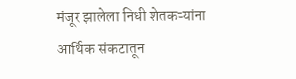मंजूर झालेला निधी शेतकऱ्यांना आर्थिक संकटातून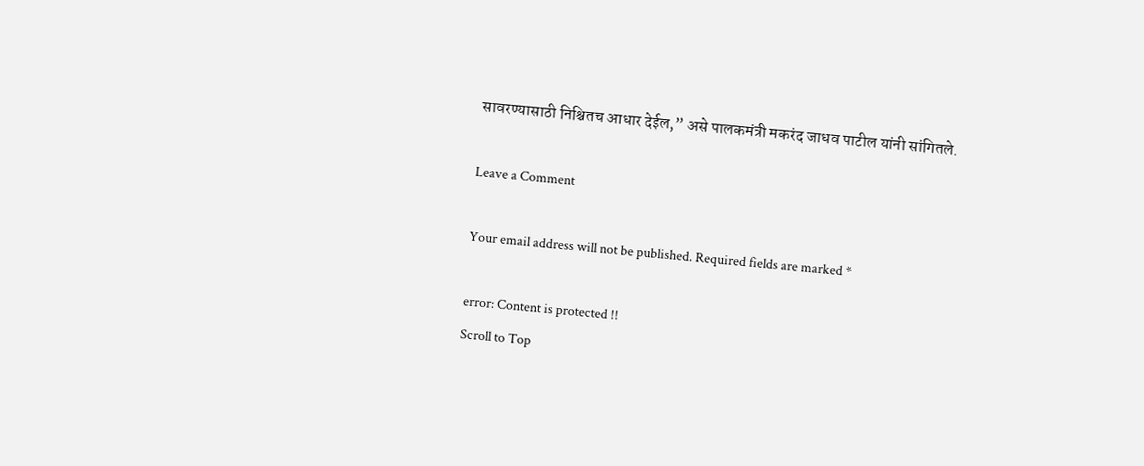सावरण्यासाठी निश्चितच आधार देईल,” असे पालकमंत्री मकरंद जाधव पाटील यांनी सांगितले.

Leave a Comment

Your email address will not be published. Required fields are marked *

error: Content is protected !!
Scroll to Top